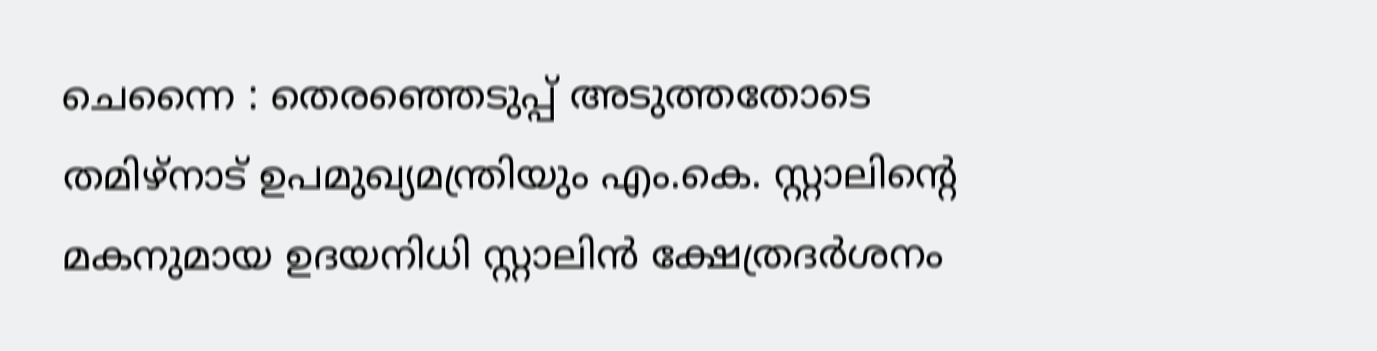ചെന്നൈ : തെരഞ്ഞെടുപ്പ് അടുത്തതോടെ തമിഴ്നാട് ഉപമുഖ്യമന്ത്രിയും എം.കെ. സ്റ്റാലിന്റെ മകനുമായ ഉദയനിധി സ്റ്റാലിൻ ക്ഷേത്രദർശനം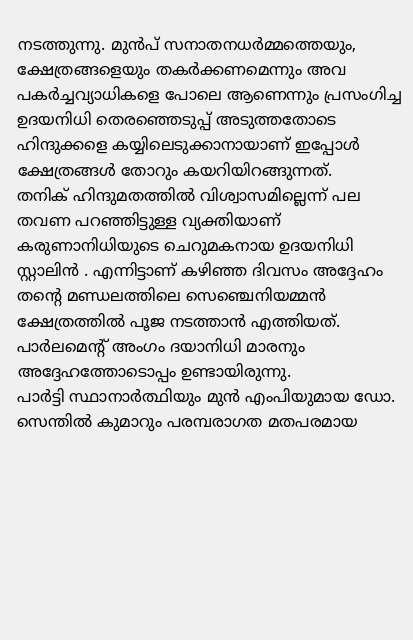നടത്തുന്നു. മുൻപ് സനാതനധർമ്മത്തെയും, ക്ഷേത്രങ്ങളെയും തകർക്കണമെന്നും അവ പകർച്ചവ്യാധികളെ പോലെ ആണെന്നും പ്രസംഗിച്ച ഉദയനിധി തെരഞ്ഞെടുപ്പ് അടുത്തതോടെ ഹിന്ദുക്കളെ കയ്യിലെടുക്കാനായാണ് ഇപ്പോൾ ക്ഷേത്രങ്ങൾ തോറും കയറിയിറങ്ങുന്നത്.
തനിക് ഹിന്ദുമതത്തിൽ വിശ്വാസമില്ലെന്ന് പല തവണ പറഞ്ഞിട്ടുള്ള വ്യക്തിയാണ് കരുണാനിധിയുടെ ചെറുമകനായ ഉദയനിധി സ്റ്റാലിൻ . എന്നിട്ടാണ് കഴിഞ്ഞ ദിവസം അദ്ദേഹം തന്റെ മണ്ഡലത്തിലെ സെഞ്ചെനിയമ്മൻ ക്ഷേത്രത്തിൽ പൂജ നടത്താൻ എത്തിയത്. പാർലമെന്റ് അംഗം ദയാനിധി മാരനും അദ്ദേഹത്തോടൊപ്പം ഉണ്ടായിരുന്നു.
പാർട്ടി സ്ഥാനാർത്ഥിയും മുൻ എംപിയുമായ ഡോ. സെന്തിൽ കുമാറും പരമ്പരാഗത മതപരമായ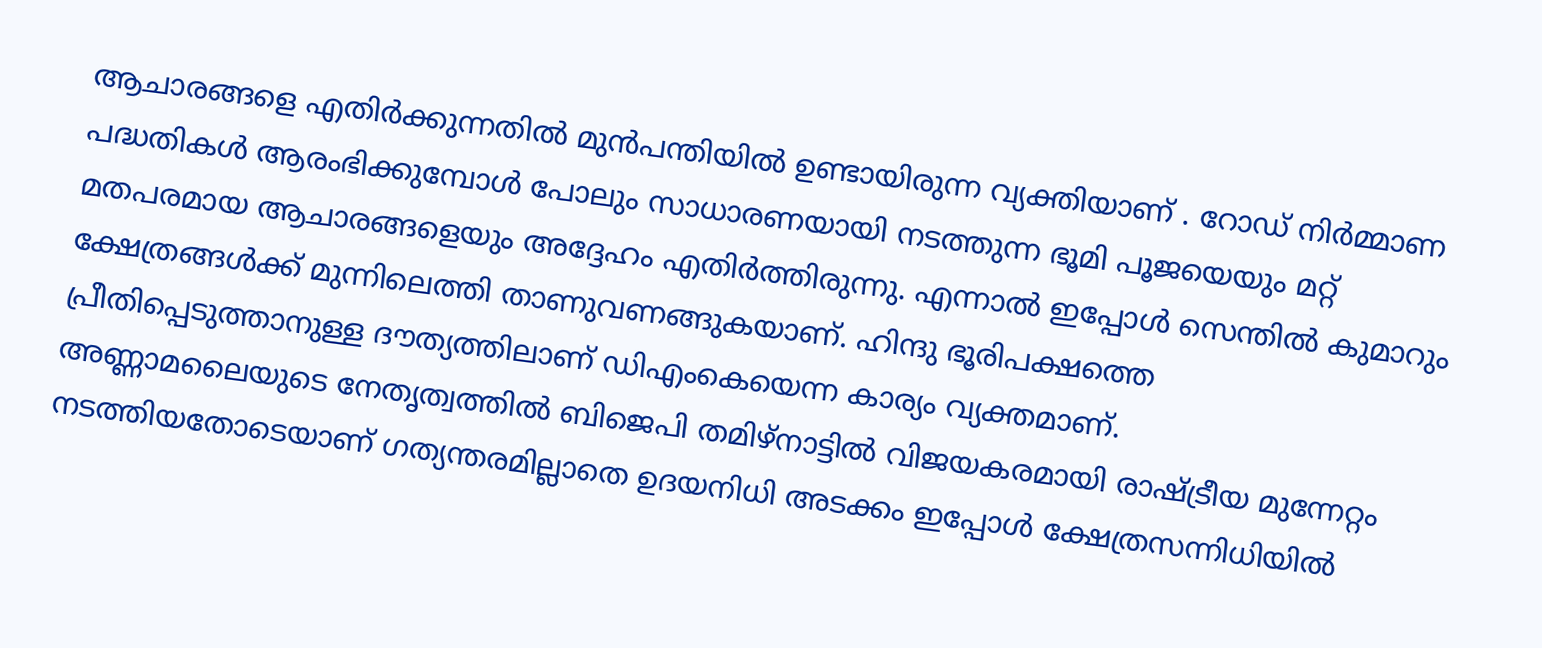ആചാരങ്ങളെ എതിർക്കുന്നതിൽ മുൻപന്തിയിൽ ഉണ്ടായിരുന്ന വ്യക്തിയാണ് . റോഡ് നിർമ്മാണ പദ്ധതികൾ ആരംഭിക്കുമ്പോൾ പോലും സാധാരണയായി നടത്തുന്ന ഭൂമി പൂജയെയും മറ്റ് മതപരമായ ആചാരങ്ങളെയും അദ്ദേഹം എതിർത്തിരുന്നു. എന്നാൽ ഇപ്പോൾ സെന്തിൽ കുമാറും ക്ഷേത്രങ്ങൾക്ക് മുന്നിലെത്തി താണുവണങ്ങുകയാണ്. ഹിന്ദു ഭൂരിപക്ഷത്തെ പ്രീതിപ്പെടുത്താനുള്ള ദൗത്യത്തിലാണ് ഡിഎംകെയെന്ന കാര്യം വ്യക്തമാണ്.
അണ്ണാമലൈയുടെ നേതൃത്വത്തിൽ ബിജെപി തമിഴ്നാട്ടിൽ വിജയകരമായി രാഷ്ട്രീയ മുന്നേറ്റം നടത്തിയതോടെയാണ് ഗത്യന്തരമില്ലാതെ ഉദയനിധി അടക്കം ഇപ്പോൾ ക്ഷേത്രസന്നിധിയിൽ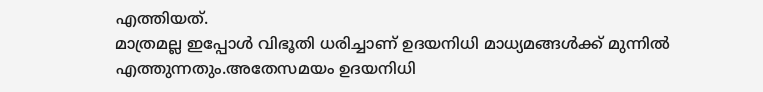എത്തിയത്.
മാത്രമല്ല ഇപ്പോൾ വിഭൂതി ധരിച്ചാണ് ഉദയനിധി മാധ്യമങ്ങൾക്ക് മുന്നിൽ എത്തുന്നതും.അതേസമയം ഉദയനിധി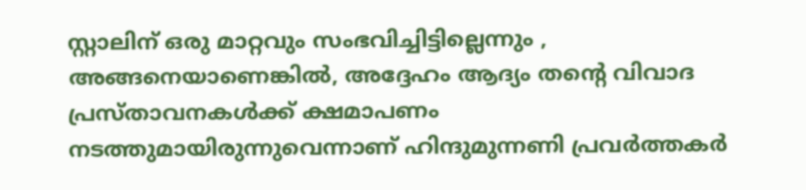സ്റ്റാലിന് ഒരു മാറ്റവും സംഭവിച്ചിട്ടില്ലെന്നും , അങ്ങനെയാണെങ്കിൽ, അദ്ദേഹം ആദ്യം തന്റെ വിവാദ പ്രസ്താവനകൾക്ക് ക്ഷമാപണം നടത്തുമായിരുന്നുവെന്നാണ് ഹിന്ദുമുന്നണി പ്രവർത്തകർ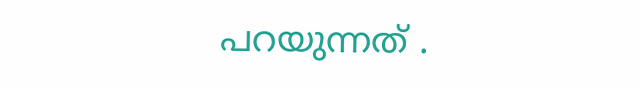പറയുന്നത് .